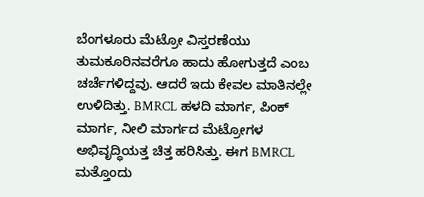ಬೆಂಗಳೂರು ಮೆಟ್ರೋ ವಿಸ್ತರಣೆಯು ತುಮಕೂರಿನವರೆಗೂ ಹಾದು ಹೋಗುತ್ತದೆ ಎಂಬ ಚರ್ಚೆಗಳಿದ್ದವು. ಆದರೆ ಇದು ಕೇವಲ ಮಾತಿನಲ್ಲೇ ಉಳಿದಿತ್ತು. BMRCL ಹಳದಿ ಮಾರ್ಗ, ಪಿಂಕ್ ಮಾರ್ಗ, ನೀಲಿ ಮಾರ್ಗದ ಮೆಟ್ರೋಗಳ ಅಭಿವೃದ್ಧಿಯತ್ತ ಚಿತ್ತ ಹರಿಸಿತ್ತು. ಈಗ BMRCL ಮತ್ತೊಂದು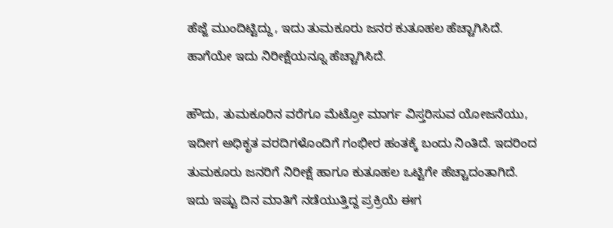ಹೆಜ್ಜೆ ಮುಂದಿಟ್ಟಿದ್ದು, ಇದು ತುಮಕೂರು ಜನರ ಕುತೂಹಲ ಹೆಚ್ಚಾಗಿಸಿದೆ. ಹಾಗೆಯೇ ಇದು ನಿರೀಕ್ಷೆಯನ್ನೂ ಹೆಚ್ಚಾಗಿಸಿದೆ.

ಹೌದು, ತುಮಕೂರಿನ ವರೆಗೂ ಮೆಟ್ರೋ ಮಾರ್ಗ ವಿಸ್ತರಿಸುವ ಯೋಜನೆಯು, ಇದೀಗ ಅಧಿಕೃತ ವರದಿಗಳೊಂದಿಗೆ ಗಂಭೀರ ಹಂತಕ್ಕೆ ಬಂದು ನಿಂತಿದೆ. ಇದರಿಂದ ತುಮಕೂರು ಜನರಿಗೆ ನಿರೀಕ್ಷೆ ಹಾಗೂ ಕುತೂಹಲ ಒಟ್ಟಿಗೇ ಹೆಚ್ಚಾದಂತಾಗಿದೆ. ಇದು ಇಷ್ಟು ದಿನ ಮಾತಿಗೆ ನಡೆಯುತ್ತಿದ್ದ ಪ್ರಕ್ರಿಯೆ ಈಗ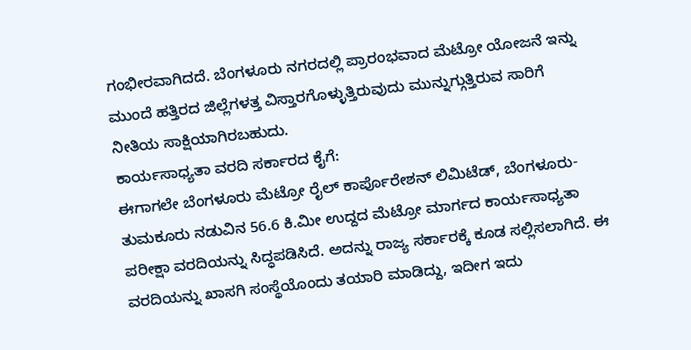ಗಂಭೀರವಾಗಿದದೆ. ಬೆಂಗಳೂರು ನಗರದಲ್ಲಿ ಪ್ರಾರಂಭವಾದ ಮೆಟ್ರೋ ಯೋಜನೆ ಇನ್ನು ಮುಂದೆ ಹತ್ತಿರದ ಜಿಲ್ಲೆಗಳತ್ತ ವಿಸ್ತಾರಗೊಳ್ಳುತ್ತಿರುವುದು ಮುನ್ನುಗ್ಗುತ್ತಿರುವ ಸಾರಿಗೆ ನೀತಿಯ ಸಾಕ್ಷಿಯಾಗಿರಬಹುದು.
ಕಾರ್ಯಸಾಧ್ಯತಾ ವರದಿ ಸರ್ಕಾರದ ಕೈಗೆ:
ಈಗಾಗಲೇ ಬೆಂಗಳೂರು ಮೆಟ್ರೋ ರೈಲ್ ಕಾರ್ಪೊರೇಶನ್ ಲಿಮಿಟೆಡ್, ಬೆಂಗಳೂರು-ತುಮಕೂರು ನಡುವಿನ 56.6 ಕಿ.ಮೀ ಉದ್ದದ ಮೆಟ್ರೋ ಮಾರ್ಗದ ಕಾರ್ಯಸಾಧ್ಯತಾ ಪರೀಕ್ಷಾ ವರದಿಯನ್ನು ಸಿದ್ಧಪಡಿಸಿದೆ. ಅದನ್ನು ರಾಜ್ಯ ಸರ್ಕಾರಕ್ಕೆ ಕೂಡ ಸಲ್ಲಿಸಲಾಗಿದೆ. ಈ ವರದಿಯನ್ನು ಖಾಸಗಿ ಸಂಸ್ಥೆಯೊಂದು ತಯಾರಿ ಮಾಡಿದ್ದು, ಇದೀಗ ಇದು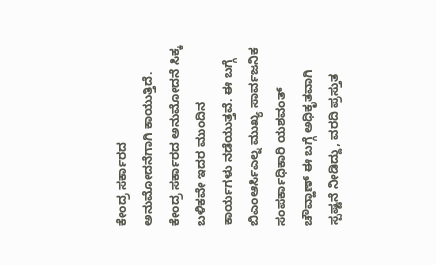ಕೇಂದ್ರ ಸರ್ಕಾರದ ಅನುಮೋದನೆಗಾಗಿ ಕಾಯುತ್ತಿದೆ. ಕೇಂದ್ರ ಸರ್ಕಾರದ ಅನುಮೋದನೆ ಸಿಕ್ಕ ಬಳಿಕವೇ ಇದರ ಮುಂದಿನ ಕಾರ್ಯಗಳು ನಡೆಯುತ್ತವೆ. ಈ ಬಗ್ಗೆ ಬಿಎಂಆರ್ಸಿಎಲ್ನ ಮುಖ್ಯ ಸಾರ್ವಜನಿಕ ಸಂಪರ್ಕಾಧಿಕಾರಿ ಯಶವಂತ್ ಚೌವ್ಹಾಣ್ ಈ ಬಗ್ಗೆ ಅಧಿಕೃತವಾಗಿ ಸ್ಪಷ್ಟನೆ ನೀಡಿದ್ದು, ವರದಿ ಪ್ರಸ್ತುತ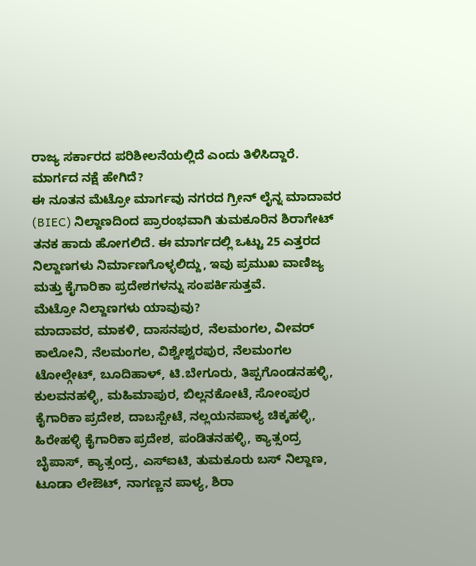ರಾಜ್ಯ ಸರ್ಕಾರದ ಪರಿಶೀಲನೆಯಲ್ಲಿದೆ ಎಂದು ತಿಳಿಸಿದ್ದಾರೆ.
ಮಾರ್ಗದ ನಕ್ಷೆ ಹೇಗಿದೆ?
ಈ ನೂತನ ಮೆಟ್ರೋ ಮಾರ್ಗವು ನಗರದ ಗ್ರೀನ್ ಲೈನ್ನ ಮಾದಾವರ (BIEC) ನಿಲ್ದಾಣದಿಂದ ಪ್ರಾರಂಭವಾಗಿ ತುಮಕೂರಿನ ಶಿರಾಗೇಟ್ ತನಕ ಹಾದು ಹೋಗಲಿದೆ. ಈ ಮಾರ್ಗದಲ್ಲಿ ಒಟ್ಟು 25 ಎತ್ತರದ ನಿಲ್ದಾಣಗಳು ನಿರ್ಮಾಣಗೊಳ್ಳಲಿದ್ದು, ಇವು ಪ್ರಮುಖ ವಾಣಿಜ್ಯ ಮತ್ತು ಕೈಗಾರಿಕಾ ಪ್ರದೇಶಗಳನ್ನು ಸಂಪರ್ಕಿಸುತ್ತವೆ.
ಮೆಟ್ರೋ ನಿಲ್ದಾಣಗಳು ಯಾವುವು?
ಮಾದಾವರ, ಮಾಕಳಿ, ದಾಸನಪುರ, ನೆಲಮಂಗಲ, ವೀವರ್ ಕಾಲೋನಿ, ನೆಲಮಂಗಲ, ವಿಶ್ವೇಶ್ವರಪುರ, ನೆಲಮಂಗಲ ಟೋಲ್ಗೇಟ್, ಬೂದಿಹಾಳ್, ಟಿ.ಬೇಗೂರು, ತಿಪ್ಪಗೊಂಡನಹಳ್ಳಿ, ಕುಲವನಹಳ್ಳಿ, ಮಹಿಮಾಪುರ, ಬಿಲ್ಲನಕೋಟೆ, ಸೋಂಪುರ ಕೈಗಾರಿಕಾ ಪ್ರದೇಶ, ದಾಬಸ್ಪೇಟೆ, ನಲ್ಲಯನಪಾಳ್ಯ ಚಿಕ್ಕಹಳ್ಳಿ, ಹಿರೇಹಳ್ಳಿ ಕೈಗಾರಿಕಾ ಪ್ರದೇಶ, ಪಂಡಿತನಹಳ್ಳಿ, ಕ್ಯಾತ್ಸಂದ್ರ ಬೈಪಾಸ್, ಕ್ಯಾತ್ಸಂದ್ರ, ಎಸ್ಐಟಿ, ತುಮಕೂರು ಬಸ್ ನಿಲ್ದಾಣ, ಟೂಡಾ ಲೇಔಟ್, ನಾಗಣ್ಣನ ಪಾಳ್ಯ, ಶಿರಾ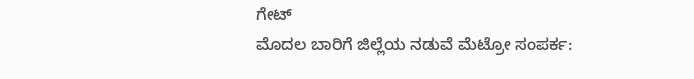ಗೇಟ್
ಮೊದಲ ಬಾರಿಗೆ ಜಿಲ್ಲೆಯ ನಡುವೆ ಮೆಟ್ರೋ ಸಂಪರ್ಕ: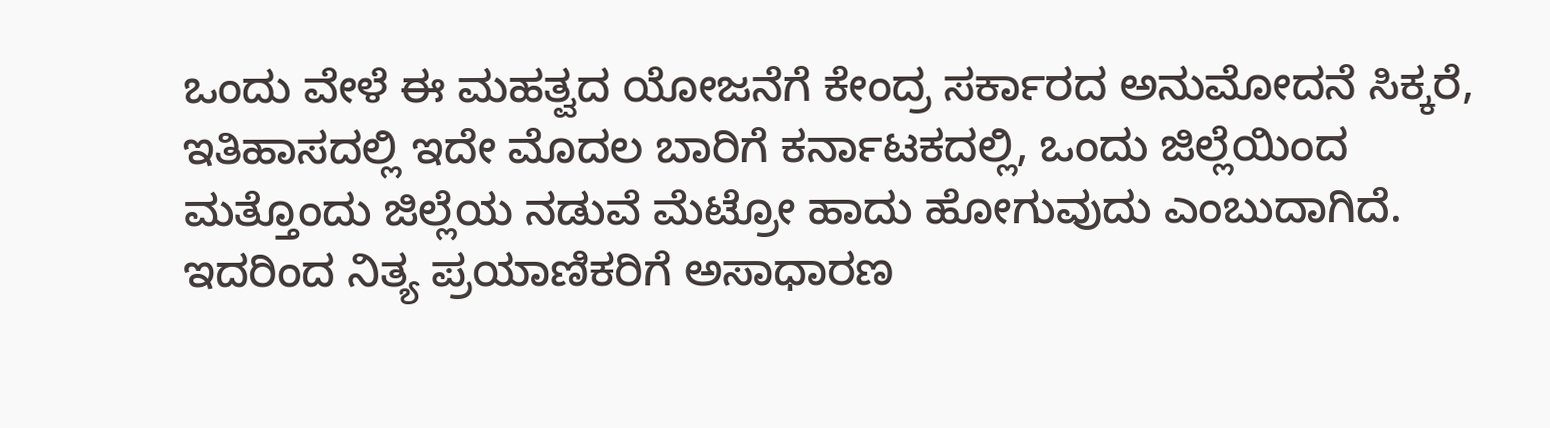ಒಂದು ವೇಳೆ ಈ ಮಹತ್ವದ ಯೋಜನೆಗೆ ಕೇಂದ್ರ ಸರ್ಕಾರದ ಅನುಮೋದನೆ ಸಿಕ್ಕರೆ, ಇತಿಹಾಸದಲ್ಲಿ ಇದೇ ಮೊದಲ ಬಾರಿಗೆ ಕರ್ನಾಟಕದಲ್ಲಿ, ಒಂದು ಜಿಲ್ಲೆಯಿಂದ ಮತ್ತೊಂದು ಜಿಲ್ಲೆಯ ನಡುವೆ ಮೆಟ್ರೋ ಹಾದು ಹೋಗುವುದು ಎಂಬುದಾಗಿದೆ. ಇದರಿಂದ ನಿತ್ಯ ಪ್ರಯಾಣಿಕರಿಗೆ ಅಸಾಧಾರಣ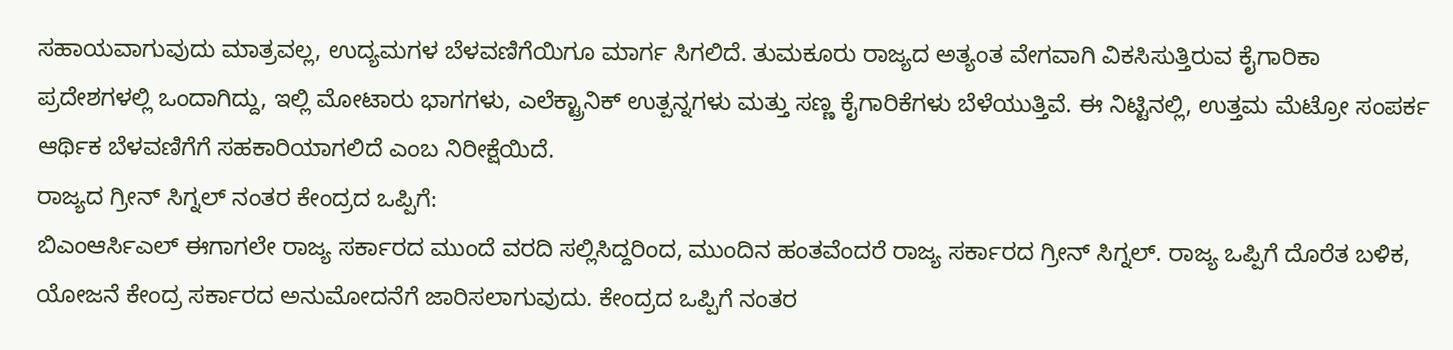ಸಹಾಯವಾಗುವುದು ಮಾತ್ರವಲ್ಲ, ಉದ್ಯಮಗಳ ಬೆಳವಣಿಗೆಯಿಗೂ ಮಾರ್ಗ ಸಿಗಲಿದೆ. ತುಮಕೂರು ರಾಜ್ಯದ ಅತ್ಯಂತ ವೇಗವಾಗಿ ವಿಕಸಿಸುತ್ತಿರುವ ಕೈಗಾರಿಕಾ ಪ್ರದೇಶಗಳಲ್ಲಿ ಒಂದಾಗಿದ್ದು, ಇಲ್ಲಿ ಮೋಟಾರು ಭಾಗಗಳು, ಎಲೆಕ್ಟ್ರಾನಿಕ್ ಉತ್ಪನ್ನಗಳು ಮತ್ತು ಸಣ್ಣ ಕೈಗಾರಿಕೆಗಳು ಬೆಳೆಯುತ್ತಿವೆ. ಈ ನಿಟ್ಟಿನಲ್ಲಿ, ಉತ್ತಮ ಮೆಟ್ರೋ ಸಂಪರ್ಕ ಆರ್ಥಿಕ ಬೆಳವಣಿಗೆಗೆ ಸಹಕಾರಿಯಾಗಲಿದೆ ಎಂಬ ನಿರೀಕ್ಷೆಯಿದೆ.
ರಾಜ್ಯದ ಗ್ರೀನ್ ಸಿಗ್ನಲ್ ನಂತರ ಕೇಂದ್ರದ ಒಪ್ಪಿಗೆ:
ಬಿಎಂಆರ್ಸಿಎಲ್ ಈಗಾಗಲೇ ರಾಜ್ಯ ಸರ್ಕಾರದ ಮುಂದೆ ವರದಿ ಸಲ್ಲಿಸಿದ್ದರಿಂದ, ಮುಂದಿನ ಹಂತವೆಂದರೆ ರಾಜ್ಯ ಸರ್ಕಾರದ ಗ್ರೀನ್ ಸಿಗ್ನಲ್. ರಾಜ್ಯ ಒಪ್ಪಿಗೆ ದೊರೆತ ಬಳಿಕ, ಯೋಜನೆ ಕೇಂದ್ರ ಸರ್ಕಾರದ ಅನುಮೋದನೆಗೆ ಜಾರಿಸಲಾಗುವುದು. ಕೇಂದ್ರದ ಒಪ್ಪಿಗೆ ನಂತರ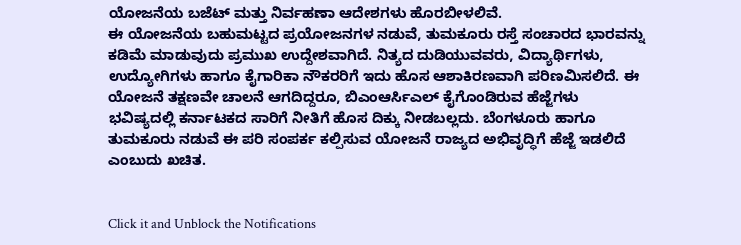ಯೋಜನೆಯ ಬಜೆಟ್ ಮತ್ತು ನಿರ್ವಹಣಾ ಆದೇಶಗಳು ಹೊರಬೀಳಲಿವೆ.
ಈ ಯೋಜನೆಯ ಬಹುಮಟ್ಟದ ಪ್ರಯೋಜನಗಳ ನಡುವೆ, ತುಮಕೂರು ರಸ್ತೆ ಸಂಚಾರದ ಭಾರವನ್ನು ಕಡಿಮೆ ಮಾಡುವುದು ಪ್ರಮುಖ ಉದ್ದೇಶವಾಗಿದೆ. ನಿತ್ಯದ ದುಡಿಯುವವರು, ವಿದ್ಯಾರ್ಥಿಗಳು, ಉದ್ಯೋಗಿಗಳು ಹಾಗೂ ಕೈಗಾರಿಕಾ ನೌಕರರಿಗೆ ಇದು ಹೊಸ ಆಶಾಕಿರಣವಾಗಿ ಪರಿಣಮಿಸಲಿದೆ. ಈ ಯೋಜನೆ ತಕ್ಷಣವೇ ಚಾಲನೆ ಆಗದಿದ್ದರೂ, ಬಿಎಂಆರ್ಸಿಎಲ್ ಕೈಗೊಂಡಿರುವ ಹೆಜ್ಜೆಗಳು ಭವಿಷ್ಯದಲ್ಲಿ ಕರ್ನಾಟಕದ ಸಾರಿಗೆ ನೀತಿಗೆ ಹೊಸ ದಿಕ್ಕು ನೀಡಬಲ್ಲದು. ಬೆಂಗಳೂರು ಹಾಗೂ ತುಮಕೂರು ನಡುವೆ ಈ ಪರಿ ಸಂಪರ್ಕ ಕಲ್ಪಿಸುವ ಯೋಜನೆ ರಾಜ್ಯದ ಅಭಿವೃದ್ಧಿಗೆ ಹೆಜ್ಜೆ ಇಡಲಿದೆ ಎಂಬುದು ಖಚಿತ.


Click it and Unblock the Notifications